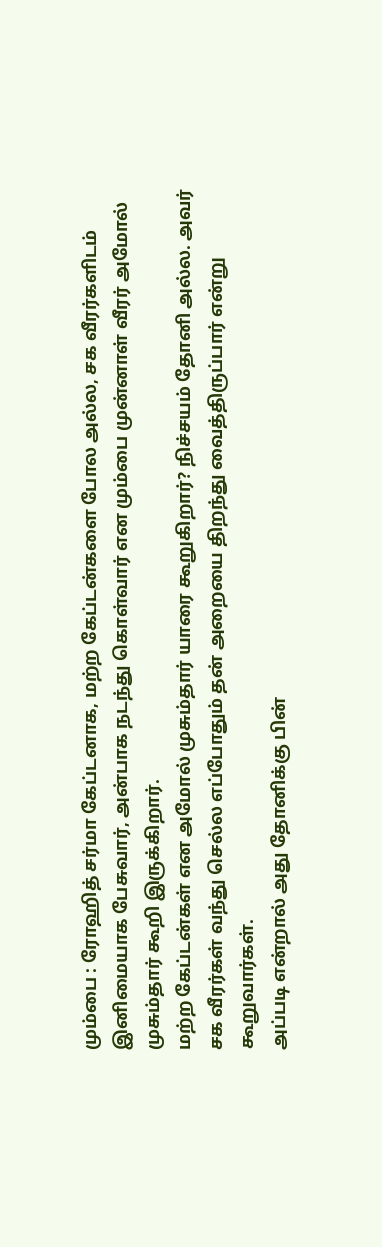மும்பை : ரோஹித் சர்மா கேப்டனாக, மற்ற கேப்டன்களை போல அல்ல, சக வீரர்களிடம் இனிமையாக பேசுவார், அன்பாக நடந்து கொள்வார் என மும்பை முன்னாள் வீரர் அமோல் முசும்தார் கூறி இருக்கிறார்.
மற்ற கேப்டன்கள் என அமோல் முசும்தார் யாரை கூறுகிறார்? நிச்சயம் தோனி அல்ல. அவர் சக வீரர்கள் வந்து செல்ல எப்போதும் தன் அறையை திறந்து வைத்திருப்பார் என்று கூறுவார்கள்.
அப்படி என்றால் அது தோனிக்கு பின்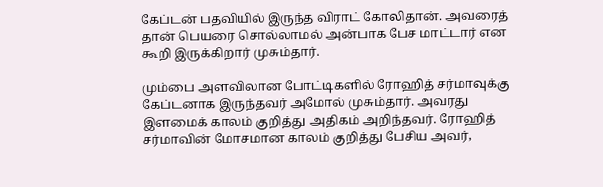கேப்டன் பதவியில் இருந்த விராட் கோலிதான். அவரைத் தான் பெயரை சொல்லாமல் அன்பாக பேச மாட்டார் என கூறி இருக்கிறார் முசும்தார்.

மும்பை அளவிலான போட்டிகளில் ரோஹித் சர்மாவுக்கு கேப்டனாக இருந்தவர் அமோல் முசும்தார். அவரது இளமைக் காலம் குறித்து அதிகம் அறிந்தவர். ரோஹித் சர்மாவின் மோசமான காலம் குறித்து பேசிய அவர்,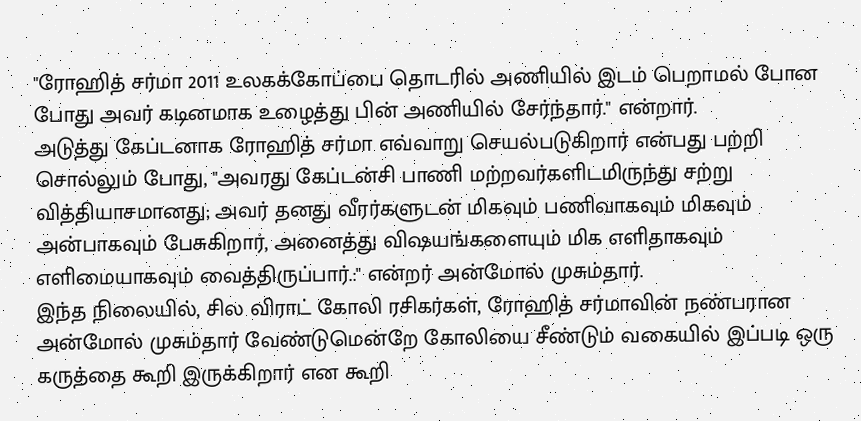"ரோஹித் சர்மா 2011 உலகக்கோப்பை தொடரில் அணியில் இடம் பெறாமல் போன போது அவர் கடினமாக உழைத்து பின் அணியில் சேர்ந்தார்." என்றார்.
அடுத்து கேப்டனாக ரோஹித் சர்மா எவ்வாறு செயல்படுகிறார் என்பது பற்றி சொல்லும் போது, "அவரது கேப்டன்சி பாணி மற்றவர்களிடமிருந்து சற்று வித்தியாசமானது; அவர் தனது வீரர்களுடன் மிகவும் பணிவாகவும் மிகவும் அன்பாகவும் பேசுகிறார், அனைத்து விஷயங்களையும் மிக எளிதாகவும் எளிமையாகவும் வைத்திருப்பார்.:" என்றர் அன்மோல் முசும்தார்.
இந்த நிலையில், சில விராட் கோலி ரசிகர்கள், ரோஹித் சர்மாவின் நண்பரான அன்மோல் முசும்தார் வேண்டுமென்றே கோலியை சீண்டும் வகையில் இப்படி ஒரு கருத்தை கூறி இருக்கிறார் என கூறி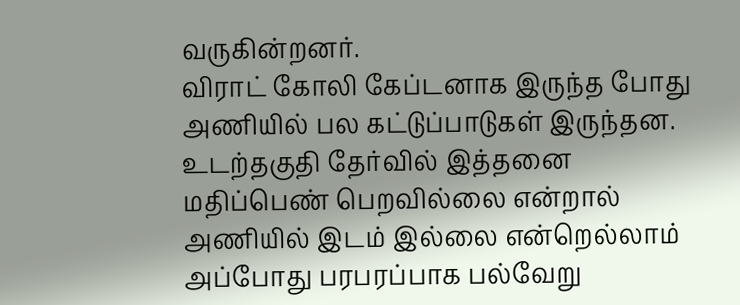வருகின்றனர்.
விராட் கோலி கேப்டனாக இருந்த போது அணியில் பல கட்டுப்பாடுகள் இருந்தன. உடற்தகுதி தேர்வில் இத்தனை மதிப்பெண் பெறவில்லை என்றால் அணியில் இடம் இல்லை என்றெல்லாம் அப்போது பரபரப்பாக பல்வேறு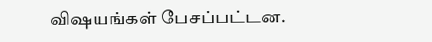விஷயங்கள் பேசப்பட்டன.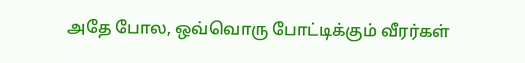அதே போல, ஒவ்வொரு போட்டிக்கும் வீரர்கள்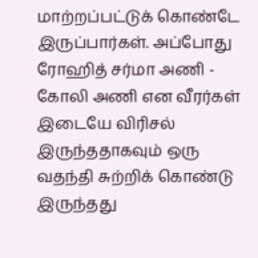மாற்றப்பட்டுக் கொண்டே இருப்பார்கள். அப்போது ரோஹித் சர்மா அணி - கோலி அணி என வீரர்கள் இடையே விரிசல் இருந்ததாகவும் ஒரு வதந்தி சுற்றிக் கொண்டு இருந்தது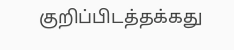குறிப்பிடத்தக்கது